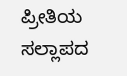ಪ್ರೀತಿಯ ಸಲ್ಲಾಪದ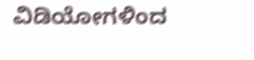ವಿಡಿಯೋಗಳಿಂದ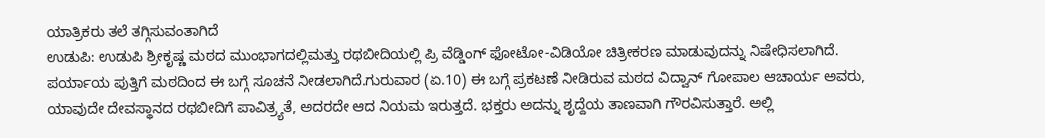ಯಾತ್ರಿಕರು ತಲೆ ತಗ್ಗಿಸುವಂತಾಗಿದೆ
ಉಡುಪಿ: ಉಡುಪಿ ಶ್ರೀಕೃಷ್ಣ ಮಠದ ಮುಂಭಾಗದಲ್ಲಿಮತ್ತು ರಥಬೀದಿಯಲ್ಲಿ ಪ್ರಿ ವೆಡ್ಡಿಂಗ್ ಫೋಟೋ-ವಿಡಿಯೋ ಚಿತ್ರೀಕರಣ ಮಾಡುವುದನ್ನು ನಿಷೇಧಿಸಲಾಗಿದೆ. ಪರ್ಯಾಯ ಪುತ್ತಿಗೆ ಮಠದಿಂದ ಈ ಬಗ್ಗೆ ಸೂಚನೆ ನೀಡಲಾಗಿದೆ.ಗುರುವಾರ (ಏ.10) ಈ ಬಗ್ಗೆ ಪ್ರಕಟಣೆ ನೀಡಿರುವ ಮಠದ ವಿದ್ವಾನ್ ಗೋಪಾಲ ಆಚಾರ್ಯ ಅವರು, ಯಾವುದೇ ದೇವಸ್ಥಾನದ ರಥಬೀದಿಗೆ ಪಾವಿತ್ರ್ಯತೆ, ಅದರದೇ ಆದ ನಿಯಮ ಇರುತ್ತದೆ. ಭಕ್ತರು ಅದನ್ನು ಶೃದ್ದೆಯ ತಾಣವಾಗಿ ಗೌರವಿಸುತ್ತಾರೆ. ಅಲ್ಲಿ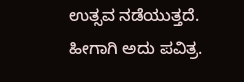ಉತ್ಸವ ನಡೆಯುತ್ತದೆ. ಹೀಗಾಗಿ ಅದು ಪವಿತ್ರ.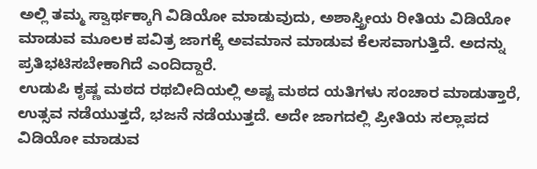ಅಲ್ಲಿ ತಮ್ಮ ಸ್ವಾರ್ಥಕ್ಕಾಗಿ ವಿಡಿಯೋ ಮಾಡುವುದು, ಅಶಾಸ್ತ್ರೀಯ ರೀತಿಯ ವಿಡಿಯೋ ಮಾಡುವ ಮೂಲಕ ಪವಿತ್ರ ಜಾಗಕ್ಕೆ ಅವಮಾನ ಮಾಡುವ ಕೆಲಸವಾಗುತ್ತಿದೆ. ಅದನ್ನು ಪ್ರತಿಭಟಿಸಬೇಕಾಗಿದೆ ಎಂದಿದ್ದಾರೆ.
ಉಡುಪಿ ಕೃಷ್ಣ ಮಠದ ರಥಬೀದಿಯಲ್ಲಿ ಅಷ್ಟ ಮಠದ ಯತಿಗಳು ಸಂಚಾರ ಮಾಡುತ್ತಾರೆ, ಉತ್ಸವ ನಡೆಯುತ್ತದೆ, ಭಜನೆ ನಡೆಯುತ್ತದೆ. ಅದೇ ಜಾಗದಲ್ಲಿ ಪ್ರೀತಿಯ ಸಲ್ಲಾಪದ ವಿಡಿಯೋ ಮಾಡುವ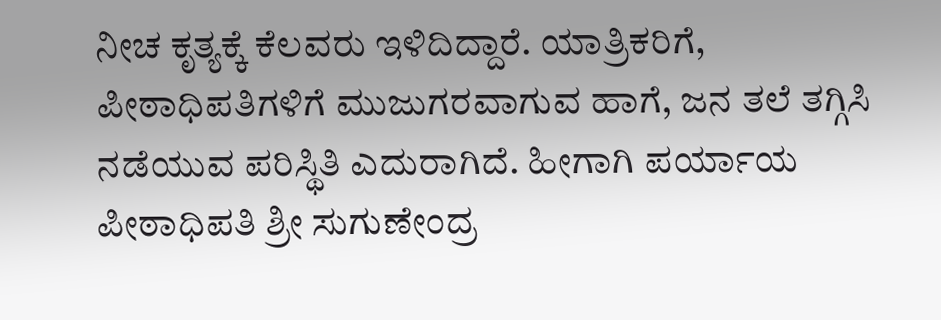ನೀಚ ಕೃತ್ಯಕ್ಕೆ ಕೆಲವರು ಇಳಿದಿದ್ದಾರೆ. ಯಾತ್ರಿಕರಿಗೆ, ಪೀಠಾಧಿಪತಿಗಳಿಗೆ ಮುಜುಗರವಾಗುವ ಹಾಗೆ, ಜನ ತಲೆ ತಗ್ಗಿಸಿ ನಡೆಯುವ ಪರಿಸ್ಥಿತಿ ಎದುರಾಗಿದೆ. ಹೀಗಾಗಿ ಪರ್ಯಾಯ ಪೀಠಾಧಿಪತಿ ಶ್ರೀ ಸುಗುಣೇಂದ್ರ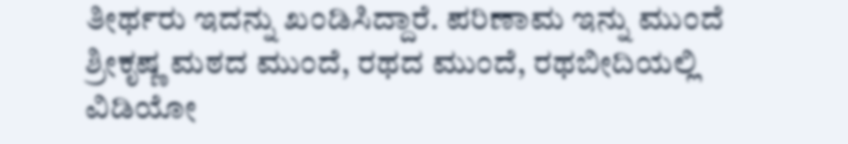ತೀರ್ಥರು ಇದನ್ನು ಖಂಡಿಸಿದ್ದಾರೆ. ಪರಿಣಾಮ ಇನ್ನು ಮುಂದೆ ಶ್ರೀಕೃಷ್ಣ ಮಠದ ಮುಂದೆ, ರಥದ ಮುಂದೆ, ರಥಬೀದಿಯಲ್ಲಿ ವಿಡಿಯೋ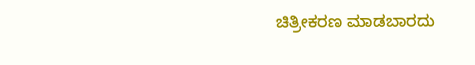ಚಿತ್ರೀಕರಣ ಮಾಡಬಾರದು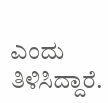ಎಂದು ತಿಳಿಸಿದ್ದಾರೆ.